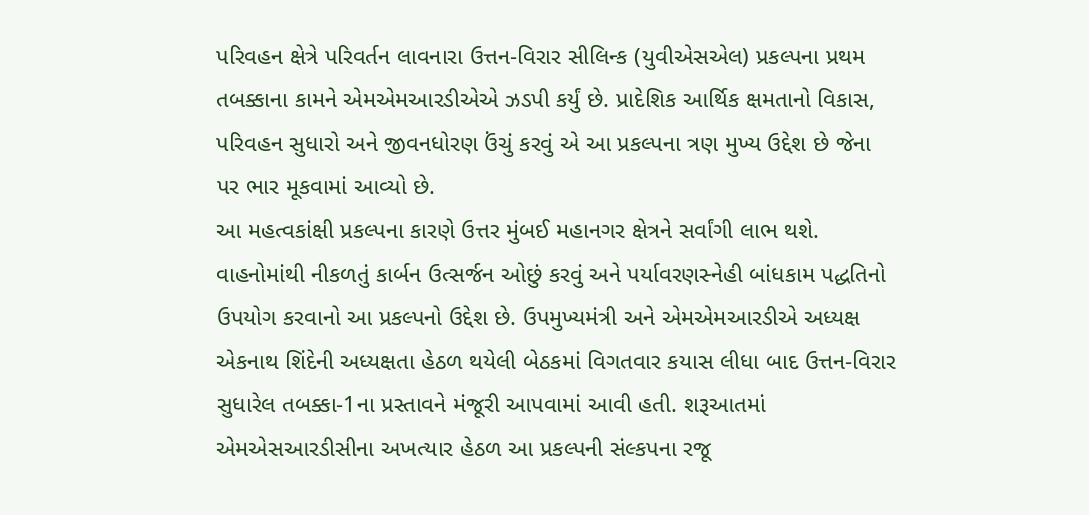પરિવહન ક્ષેત્રે પરિવર્તન લાવનારા ઉત્તન-વિરાર સીલિન્ક (યુવીએસએલ) પ્રકલ્પના પ્રથમ તબક્કાના કામને એમએમઆરડીએએ ઝડપી કર્યું છે. પ્રાદેશિક આર્થિક ક્ષમતાનો વિકાસ, પરિવહન સુધારો અને જીવનધોરણ ઉંચું કરવું એ આ પ્રકલ્પના ત્રણ મુખ્ય ઉદ્દેશ છે જેના પર ભાર મૂકવામાં આવ્યો છે.
આ મહત્વકાંક્ષી પ્રકલ્પના કારણે ઉત્તર મુંબઈ મહાનગર ક્ષેત્રને સર્વાંગી લાભ થશે. વાહનોમાંથી નીકળતું કાર્બન ઉત્સર્જન ઓછું કરવું અને પર્યાવરણસ્નેહી બાંધકામ પદ્ધતિનો ઉપયોગ કરવાનો આ પ્રકલ્પનો ઉદ્દેશ છે. ઉપમુખ્યમંત્રી અને એમએમઆરડીએ અધ્યક્ષ એકનાથ શિંદેની અધ્યક્ષતા હેઠળ થયેલી બેઠકમાં વિગતવાર કયાસ લીધા બાદ ઉત્તન-વિરાર સુધારેલ તબક્કા-1ના પ્રસ્તાવને મંજૂરી આપવામાં આવી હતી. શરૂઆતમાં એમએસઆરડીસીના અખત્યાર હેઠળ આ પ્રકલ્પની સંલ્કપના રજૂ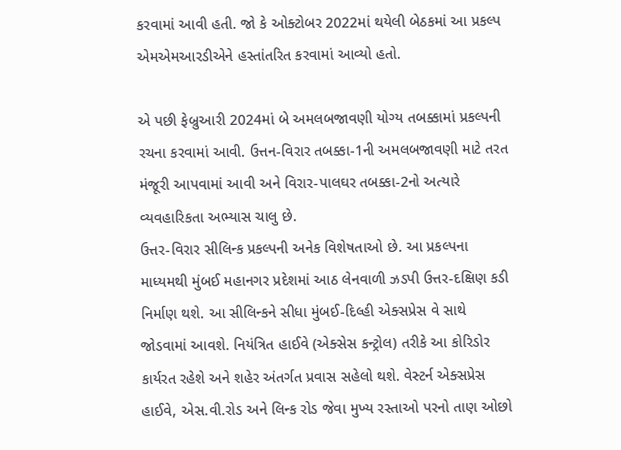કરવામાં આવી હતી. જો કે ઓક્ટોબર 2022માં થયેલી બેઠકમાં આ પ્રકલ્પ એમએમઆરડીએને હસ્તાંતરિત કરવામાં આવ્યો હતો.

એ પછી ફેબ્રુઆરી 2024માં બે અમલબજાવણી યોગ્ય તબક્કામાં પ્રકલ્પની રચના કરવામાં આવી. ઉત્તન-વિરાર તબક્કા-1ની અમલબજાવણી માટે તરત મંજૂરી આપવામાં આવી અને વિરાર-પાલઘર તબક્કા-2નો અત્યારે વ્યવહારિકતા અભ્યાસ ચાલુ છે.
ઉત્તર-વિરાર સીલિન્ક પ્રકલ્પની અનેક વિશેષતાઓ છે. આ પ્રકલ્પના માધ્યમથી મુંબઈ મહાનગર પ્રદેશમાં આઠ લેનવાળી ઝડપી ઉત્તર-દક્ષિણ કડી નિર્માણ થશે. આ સીલિન્કને સીધા મુંબઈ-દિલ્હી એક્સપ્રેસ વે સાથે જોડવામાં આવશે. નિયંત્રિત હાઈવે (એક્સેસ કન્ટ્રોલ) તરીકે આ કોરિડોર કાર્યરત રહેશે અને શહેર અંતર્ગત પ્રવાસ સહેલો થશે. વેસ્ટર્ન એક્સપ્રેસ હાઈવે, એસ.વી.રોડ અને લિન્ક રોડ જેવા મુખ્ય રસ્તાઓ પરનો તાણ ઓછો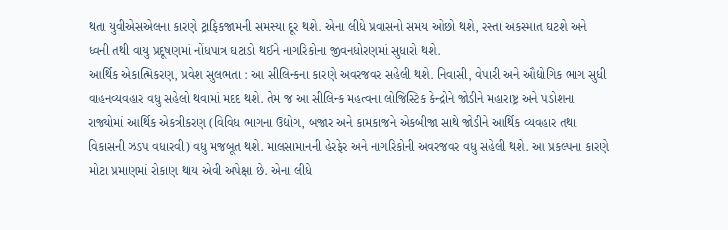થતા યુવીએસએલના કારણે ટ્રાફિકજામની સમસ્યા દૂર થશે. એના લીધે પ્રવાસનો સમય ઓછો થશે, રસ્તા અકસ્માત ઘટશે અને ધ્વની તથી વાયુ પ્રદૂષણમાં નોંધપાત્ર ઘટાડો થઈને નાગરિકોના જીવનધોરણમાં સુધારો થશે.
આર્થિક એકાત્મિકરણ, પ્રવેશ સુલભતા : આ સીલિન્કના કારણે અવરજવર સહેલી થશે. નિવાસી, વેપારી અને ઔદ્યોગિક ભાગ સુધી વાહનવ્યવહાર વધુ સહેલો થવામાં મદદ થશે. તેમ જ આ સીલિન્ક મહત્વના લોજિસ્ટિક કેન્દ્રોને જોડીને મહારાષ્ટ્ર અને પડોશના રાજ્યોમાં આર્થિક એકત્રીકરણ (વિવિધ ભાગના ઉદ્યોગ, બજાર અને કામકાજને એકબીજા સાથે જોડીને આર્થિક વ્યવહાર તથા વિકાસની ઝડપ વધારવી) વધુ મજબૂત થશે. માલસામાનની હેરફેર અને નાગરિકોની અવરજવર વધુ સહેલી થશે. આ પ્રકલ્પના કારણે મોટા પ્રમાણમાં રોકાણ થાય એવી અપેક્ષા છે. એના લીધે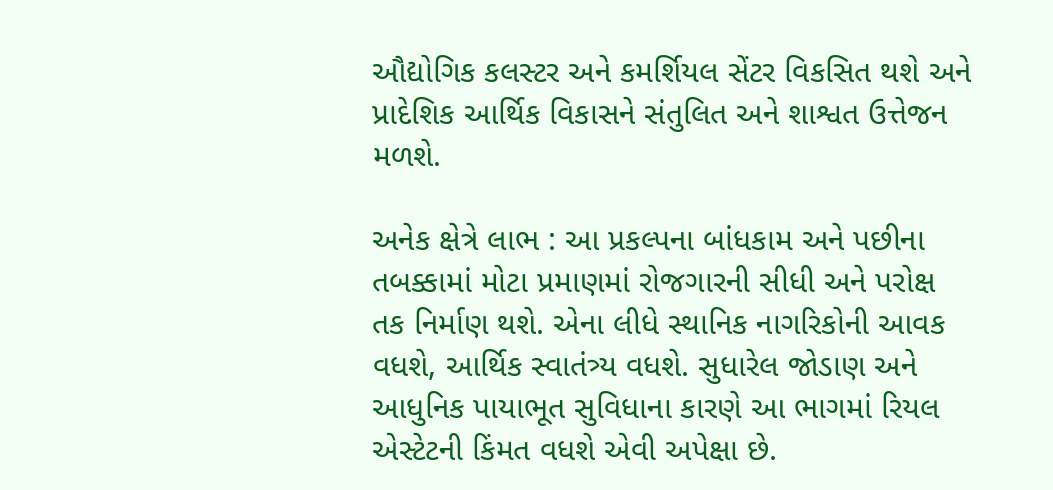ઔદ્યોગિક કલસ્ટર અને કમર્શિયલ સેંટર વિકસિત થશે અને પ્રાદેશિક આર્થિક વિકાસને સંતુલિત અને શાશ્વત ઉત્તેજન મળશે.

અનેક ક્ષેત્રે લાભ : આ પ્રકલ્પના બાંધકામ અને પછીના તબક્કામાં મોટા પ્રમાણમાં રોજગારની સીધી અને પરોક્ષ તક નિર્માણ થશે. એના લીધે સ્થાનિક નાગરિકોની આવક વધશે, આર્થિક સ્વાતંત્ર્ય વધશે. સુધારેલ જોડાણ અને આધુનિક પાયાભૂત સુવિધાના કારણે આ ભાગમાં રિયલ એસ્ટેટની કિંમત વધશે એવી અપેક્ષા છે.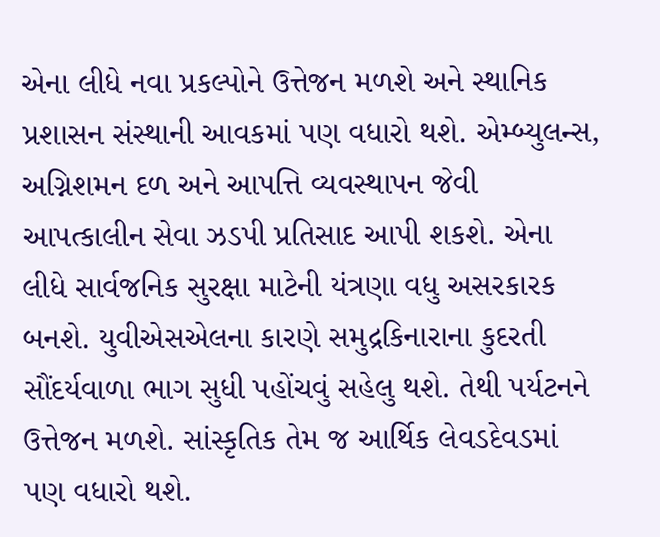એના લીધે નવા પ્રકલ્પોને ઉત્તેજન મળશે અને સ્થાનિક પ્રશાસન સંસ્થાની આવકમાં પણ વધારો થશે. એમ્બ્યુલન્સ, અગ્નિશમન દળ અને આપત્તિ વ્યવસ્થાપન જેવી આપત્કાલીન સેવા ઝડપી પ્રતિસાદ આપી શકશે. એના લીધે સાર્વજનિક સુરક્ષા માટેની યંત્રણા વધુ અસરકારક બનશે. યુવીએસએલના કારણે સમુદ્રકિનારાના કુદરતી સૌંદર્યવાળા ભાગ સુધી પહોંચવું સહેલુ થશે. તેથી પર્યટનને ઉત્તેજન મળશે. સાંસ્કૃતિક તેમ જ આર્થિક લેવડદેવડમાં પણ વધારો થશે.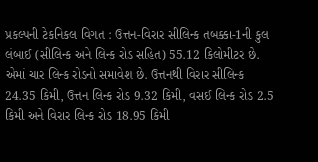પ્રકલ્પની ટેકનિકલ વિગત : ઉત્તન-વિરાર સીલિન્ક તબક્કા-1ની કુલ લંબાઈ (સીલિન્ક અને લિન્ક રોડ સહિત) 55.12 કિલોમીટર છે. એમાં ચાર લિન્ક રોડનો સમાવેશ છે. ઉત્તનથી વિરાર સીલિન્ક 24.35 કિમી, ઉત્તન લિન્ક રોડ 9.32 કિમી, વસઈ લિન્ક રોડ 2.5 કિમી અને વિરાર લિન્ક રોડ 18.95 કિમી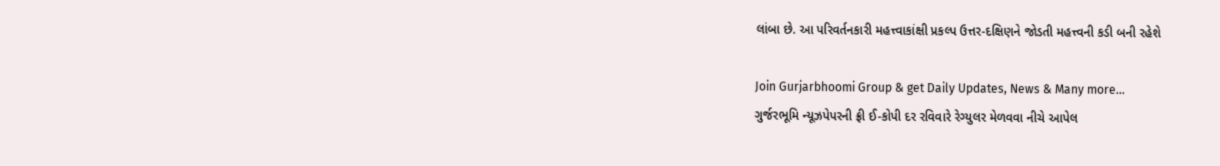લાંબા છે. આ પરિવર્તનકારી મહત્ત્વાકાંક્ષી પ્રકલ્પ ઉત્તર-દક્ષિણને જોડતી મહત્ત્વની કડી બની રહેશે

Join Gurjarbhoomi Group & get Daily Updates, News & Many more…
ગુર્જરભૂમિ ન્યૂઝપેપરની ફ્રી ઈ-કોપી દર રવિવારે રેગ્યુલર મેળવવા નીચે આપેલ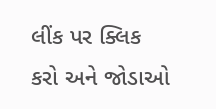લીંક પર ક્લિક કરો અને જોડાઓ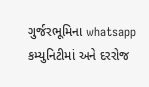ગુર્જરભૂમિના whatsapp કમ્યુનિટીમાં અને દરરોજ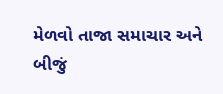મેળવો તાજા સમાચાર અને બીજું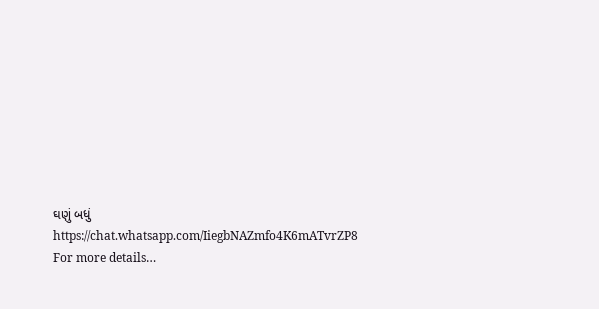ઘણું બધું
https://chat.whatsapp.com/IiegbNAZmfo4K6mATvrZP8
For more details…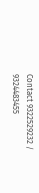Contact 9322529232 / 9324483455